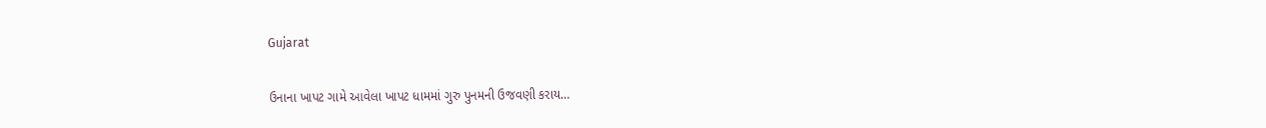Gujarat

ઉનાના ખાપટ ગામે આવેલા ખાપટ ધામમાં ગુરુ પુનમની ઉજવણી કરાય…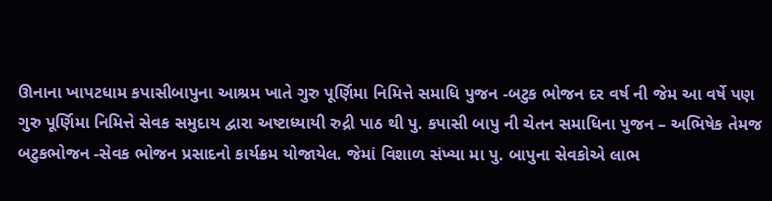ઊનાના ખાપટધામ કપાસીબાપુના આશ્રમ ખાતે ગુરુ પૂર્ણિમા નિમિત્તે સમાધિ પુજન -બટુક ભોજન દર વર્ષ ની જેમ આ વર્ષે પણ
ગુરુ પૂર્ણિમા નિમિત્તે સેવક સમુદાય દ્વારા અષ્ટાધ્યાયી રુદ્રી પાઠ થી પુ. કપાસી બાપુ ની ચેતન સમાધિના પુજન – અભિષેક તેમજ
બટુકભોજન -સેવક ભોજન પ્રસાદનો કાર્યક્રમ યોજાયેલ. જેમાં વિશાળ સંખ્યા મા પુ. બાપુના સેવકોએ લાભ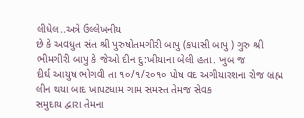લીધેલ..અત્રે ઉલ્લેખનીય
છે કે અવધુત સંત શ્રી પુરુષોતમગીરી બાપુ (કપાસી બાપુ ) ગુરુ શ્રી ભીમગીરી બાપુ કે જેઓ દીન દુ:ખીયાના બેલી હતા. ખુબ જ
દીર્ઘ આયુષ ભોગવી તા ૧૦/૧/૨૦૧૦ પોષ વદ અગીયારશના રોજ બ્રહ્મ લીન થયા બાદ ખાપટધામ ગામ સમસ્ત તેમજ સેવક
સમુદાય દ્વારા તેમના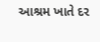આશ્રમ ખાતે દર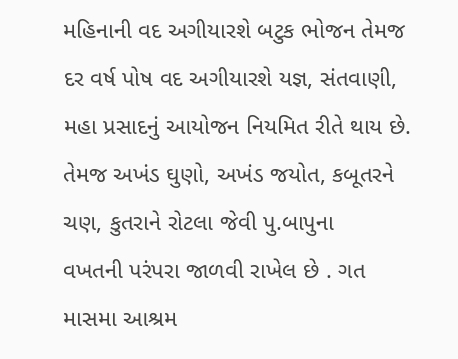મહિનાની વદ અગીયારશે બટુક ભોજન તેમજ દર વર્ષ પોષ વદ અગીયારશે યજ્ઞ, સંતવાણી,
મહા પ્રસાદનું આયોજન નિયમિત રીતે થાય છે. તેમજ અખંડ ઘુણો, અખંડ જયોત, કબૂતરને ચણ, કુતરાને રોટલા જેવી પુ.બાપુના
વખતની પરંપરા જાળવી રાખેલ છે . ગત માસમા આશ્રમ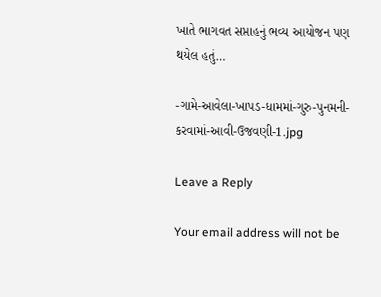ખાતે ભાગવત સપ્તાહનું ભવ્ય આયોજન પણ થયેલ હતું…

-ગામે-આવેલા-ખાપડ-ધામમાં-ગુરુ-પુનમની-કરવામાં-આવી-ઉજવણી-1.jpg

Leave a Reply

Your email address will not be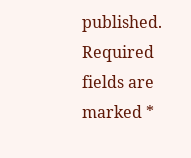published. Required fields are marked *